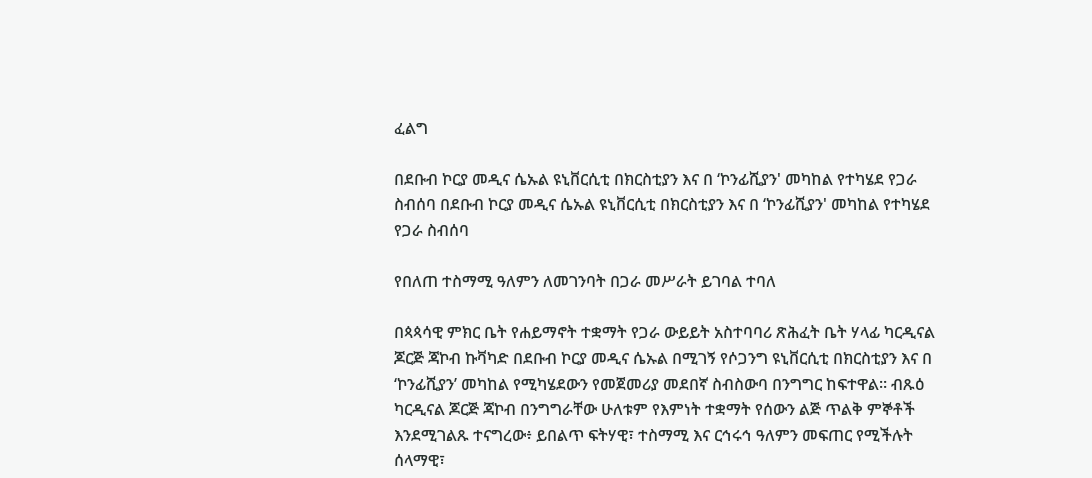ፈልግ

በደቡብ ኮርያ መዲና ሴኡል ዩኒቨርሲቲ በክርስቲያን እና በ ‘ኮንፊሺያን' መካከል የተካሄደ የጋራ ስብሰባ በደቡብ ኮርያ መዲና ሴኡል ዩኒቨርሲቲ በክርስቲያን እና በ ‘ኮንፊሺያን' መካከል የተካሄደ የጋራ ስብሰባ

የበለጠ ተስማሚ ዓለምን ለመገንባት በጋራ መሥራት ይገባል ተባለ

በጳጳሳዊ ምክር ቤት የሐይማኖት ተቋማት የጋራ ውይይት አስተባባሪ ጽሕፈት ቤት ሃላፊ ካርዲናል ጆርጅ ጃኮብ ኩቫካድ በደቡብ ኮርያ መዲና ሴኡል በሚገኝ የሶጋንግ ዩኒቨርሲቲ በክርስቲያን እና በ ‘ኮንፊሺያን’ መካከል የሚካሄደውን የመጀመሪያ መደበኛ ስብስውባ በንግግር ከፍተዋል። ብጹዕ ካርዲናል ጆርጅ ጃኮብ በንግግራቸው ሁለቱም የእምነት ተቋማት የሰውን ልጅ ጥልቅ ምኞቶች እንደሚገልጹ ተናግረው፥ ይበልጥ ፍትሃዊ፣ ተስማሚ እና ርኅሩኅ ዓለምን መፍጠር የሚችሉት ሰላማዊ፣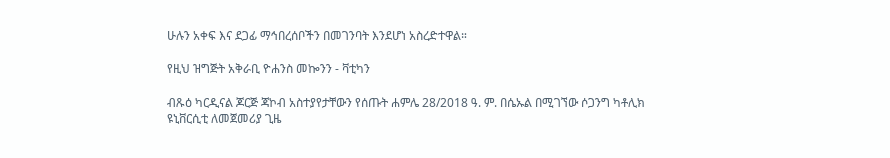ሁሉን አቀፍ እና ደጋፊ ማኅበረሰቦችን በመገንባት እንደሆነ አስረድተዋል።

የዚህ ዝግጅት አቅራቢ ዮሐንስ መኰንን - ቫቲካን

ብጹዕ ካርዲናል ጆርጅ ጃኮብ አስተያየታቸውን የሰጡት ሐምሌ 28/2018 ዓ. ም. በሴኡል በሚገኘው ሶጋንግ ካቶሊክ ዩኒቨርሲቲ ለመጀመሪያ ጊዜ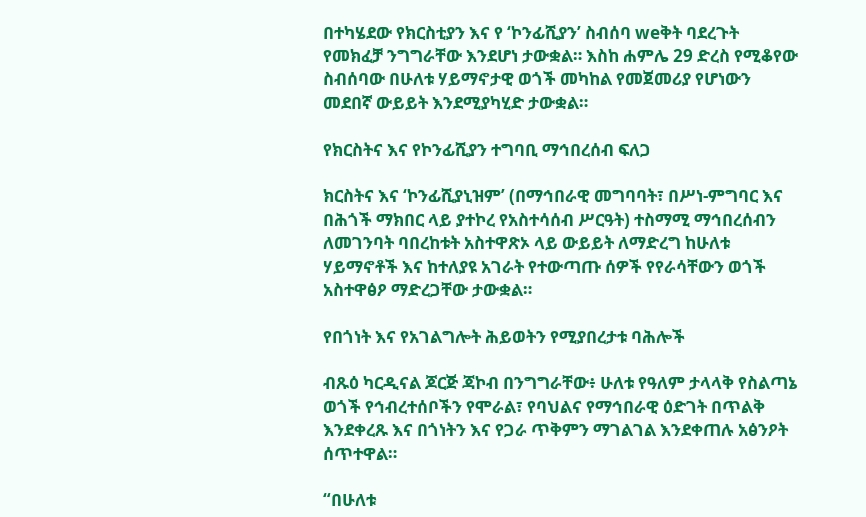በተካሄደው የክርስቲያን እና የ ‘ኮንፊሺያን’ ስብሰባ weቅት ባደረጉት የመክፈቻ ንግግራቸው እንደሆነ ታውቋል። እስከ ሐምሌ 29 ድረስ የሚቆየው ስብሰባው በሁለቱ ሃይማኖታዊ ወጎች መካከል የመጀመሪያ የሆነውን መደበኛ ውይይት እንደሚያካሂድ ታውቋል።

የክርስትና እና የኮንፊሺያን ተግባቢ ማኅበረሰብ ፍለጋ

ክርስትና እና ‘ኮንፊሺያኒዝም’ (በማኅበራዊ መግባባት፣ በሥነ-ምግባር እና በሕጎች ማክበር ላይ ያተኮረ የአስተሳሰብ ሥርዓት) ተስማሚ ማኅበረሰብን ለመገንባት ባበረከቱት አስተዋጽኦ ላይ ውይይት ለማድረግ ከሁለቱ ሃይማኖቶች እና ከተለያዩ አገራት የተውጣጡ ሰዎች የየራሳቸውን ወጎች አስተዋፅዖ ማድረጋቸው ታውቋል።

የበጎነት እና የአገልግሎት ሕይወትን የሚያበረታቱ ባሕሎች

ብጹዕ ካርዲናል ጆርጅ ጃኮብ በንግግራቸው፥ ሁለቱ የዓለም ታላላቅ የስልጣኔ ወጎች የኅብረተሰቦችን የሞራል፣ የባህልና የማኅበራዊ ዕድገት በጥልቅ እንደቀረጹ እና በጎነትን እና የጋራ ጥቅምን ማገልገል እንደቀጠሉ አፅንዖት ሰጥተዋል።

“በሁለቱ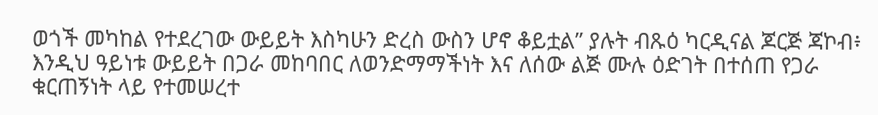ወጎች መካከል የተደረገው ውይይት እስካሁን ድረስ ውስን ሆኖ ቆይቷል” ያሉት ብጹዕ ካርዲናል ጆርጅ ጃኮብ፥ እንዲህ ዓይነቱ ውይይት በጋራ መከባበር ለወንድማማችነት እና ለሰው ልጅ ሙሉ ዕድገት በተሰጠ የጋራ ቁርጠኝነት ላይ የተመሠረተ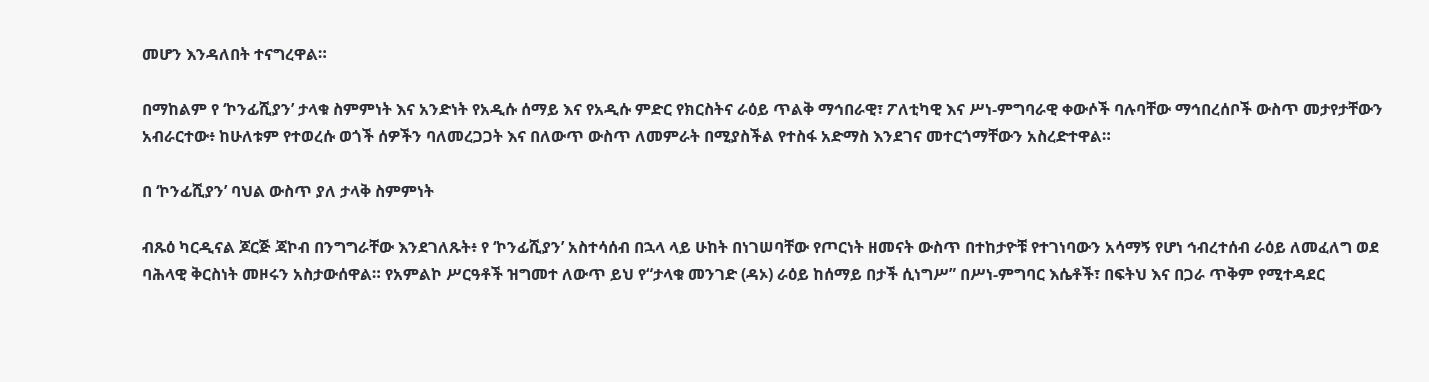መሆን እንዳለበት ተናግረዋል።

በማከልም የ ‘ኮንፊሺያን’ ታላቁ ስምምነት እና አንድነት የአዲሱ ሰማይ እና የአዲሱ ምድር የክርስትና ራዕይ ጥልቅ ማኅበራዊ፣ ፖለቲካዊ እና ሥነ-ምግባራዊ ቀውሶች ባሉባቸው ማኅበረሰቦች ውስጥ መታየታቸውን አብራርተው፥ ከሁለቱም የተወረሱ ወጎች ሰዎችን ባለመረጋጋት እና በለውጥ ውስጥ ለመምራት በሚያስችል የተስፋ አድማስ እንደገና መተርጎማቸውን አስረድተዋል።

በ ‘ኮንፊሺያን’ ባህል ውስጥ ያለ ታላቅ ስምምነት

ብጹዕ ካርዲናል ጆርጅ ጃኮብ በንግግራቸው እንደገለጹት፥ የ ‘ኮንፊሺያን’ አስተሳሰብ በኋላ ላይ ሁከት በነገሠባቸው የጦርነት ዘመናት ውስጥ በተከታዮቹ የተገነባውን አሳማኝ የሆነ ኅብረተሰብ ራዕይ ለመፈለግ ወደ ባሕላዊ ቅርስነት መዞሩን አስታውሰዋል። የአምልኮ ሥርዓቶች ዝግመተ ለውጥ ይህ የ“ታላቁ መንገድ (ዳኦ) ራዕይ ከሰማይ በታች ሲነግሥ” በሥነ-ምግባር እሴቶች፣ በፍትህ እና በጋራ ጥቅም የሚተዳደር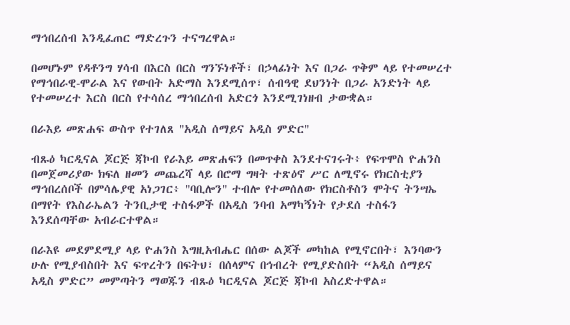ማኅበረሰብ እንዲፈጠር ማድረጉን ተናግረዋል።

በመሆኑም የዳቶንግ ሃሳብ በእርስ በርስ ግንኙነቶች፣ በኃላፊነት እና በጋራ ጥቅም ላይ የተመሠረተ የማኅበራዊ-ሞራል እና የውበት አድማስ እንደሚሰጥ፣ ሰብዓዊ ደህንነት በጋራ አንድነት ላይ የተመሠረተ እርስ በርስ የተሳሰረ ማኅበረሰብ አድርጎ እንደሚገነዘብ ታውቋል።

በራእይ መጽሐፍ ውስጥ የተገለጸ "አዲስ ሰማይና አዲስ ምድር"

ብጹዕ ካርዲናል ጆርጅ ጃኮብ የራእይ መጽሐፍን በመጥቀስ እንደተናገሩት፥ የፍጥሞስ ዮሐንስ በመጀመሪያው ክፍለ ዘመን መጨረሻ ላይ በሮማ ግዛት ተጽዕኖ ሥር ለሚኖሩ የክርስቲያን ማኅበረሰቦች በምሳሌያዊ አነጋገር፥ "ባቢሎን" ተብሎ የተመሰለው የክርስቶስን ሞትና ትንሣኤ በማየት የእስራኤልን ትንቢታዊ ተስፋዎች በአዲስ ንባብ አማካኝነት የታደሰ ተስፋን እንደሰጣቸው አብራርተዋል።

በራእዩ መደምደሚያ ላይ ዮሐንስ እግዚአብሔር በሰው ልጆች መካከል የሚኖርበት፣ እንባውን ሁሉ የሚያብስበት እና ፍጥረትን በፍትህ፣ በሰላምና በኅብረት የሚያድስበት “አዲስ ሰማይና አዲስ ምድር” መምጣትን ማወጁን ብጹዕ ካርዲናል ጆርጅ ጃኮብ አስረድተዋል።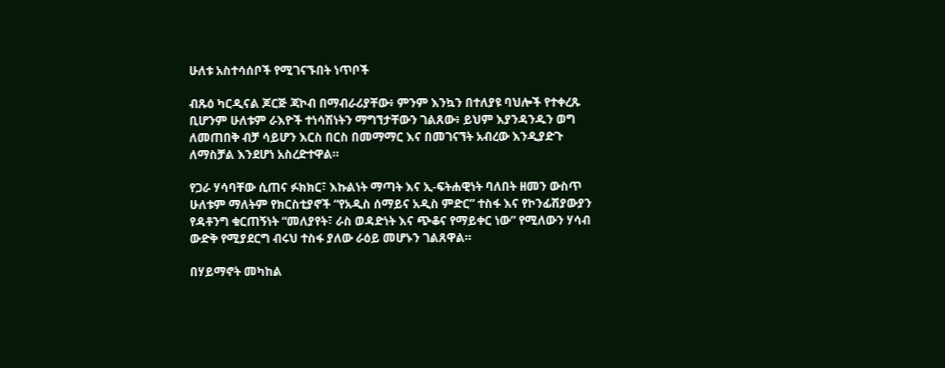ሁለቱ አስተሳሰቦች የሚገናኙበት ነጥቦች

ብጹዕ ካርዲናል ጆርጅ ጃኮብ በማብራሪያቸው፥ ምንም እንኳን በተለያዩ ባህሎች የተቀረጹ ቢሆንም ሁለቱም ራእዮች ተነሳሽነትን ማግኘታቸውን ገልጸው፥ ይህም እያንዳንዱን ወግ ለመጠበቅ ብቻ ሳይሆን እርስ በርስ በመማማር እና በመገናኘት አብረው እንዲያድጉ ለማስቻል እንደሆነ አስረድተዋል።

የጋራ ሃሳባቸው ሲጠና ፉክክር፣ እኩልነት ማጣት እና ኢ-ፍትሐዊነት ባለበት ዘመን ውስጥ ሁለቱም ማለትም የክርስቲያኖች “የአዲስ ሰማይና አዲስ ምድር” ተስፋ እና የኮንፊሽያውያን የዳቶንግ ቁርጠኝነት “መለያየት፣ ራስ ወዳድነት እና ጭቆና የማይቀር ነው” የሚለውን ሃሳብ ውድቅ የሚያደርግ ብሩህ ተስፋ ያለው ራዕይ መሆኑን ገልጸዋል።

በሃይማኖት መካከል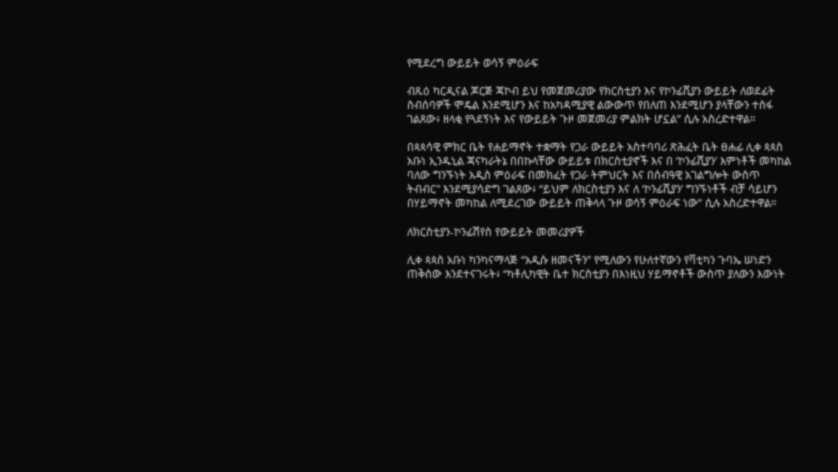የሚደረግ ውይይት ወሳኝ ምዕራፍ

ብጹዕ ካርዲናል ጆርጅ ጃኮብ ይህ የመጀመሪያው የክርስቲያን እና የኮንፊሺያን ውይይት ለወደፊት ስብሰባዎች ሞዴል እንደሚሆን እና ከአካዳሚያዊ ልውውጥ የበለጠ እንደሚሆን ያላቸውን ተስፋ ገልጸው፥ ዘላቂ የጓደኝነት እና የውይይት ጉዞ መጀመሪያ ምልክት ሆኗል” ሲሉ አስረድተዋል።

በጳጳሳዊ ምክር ቤት የሐይማኖት ተቋማት የጋራ ውይይት አስተባባሪ ጽሕፈት ቤት ፀሐፊ ሊቀ ጳጳስ አቡነ ኢንዱኒል ጃናካራትኔ በበኩላቸው ውይይቱ በክርስቲያኖች እና በ ‘ኮንፊሺያን’ እምነቶች መካከል ባለው ግንኙነት አዲስ ምዕራፍ በመክፈት የጋራ ትምህርት እና በሰብዓዊ አገልግሎት ውስጥ ትብብር" እንደሚያሳድግ ገልጸው፥ “ይህም ለክርስቲያን እና ለ ‘ኮንፊሺያን’ ግንኙነቶች ብቻ ሳይሆን በሃይማኖት መካከል ለሚደረገው ውይይት ጠቅላላ ጉዞ ወሳኝ ምዕራፍ ነው” ሲሉ አስረድተዋል።

ለክርስቲያን-ኮንፊሽየስ የውይይት መመሪያዎች

ሊቀ ጳጳስ አቡነ ካንካናማላጅ “አዲሱ ዘመናችን” የሚለውን የሁለተኛውን የቫቲካን ጉባኤ ሠነድን ጠቅሰው እንደተናገሩት፥ “ካቶሊካዊት ቤተ ክርስቲያን በእነዚህ ሃይማኖቶች ውስጥ ያለውን እውነት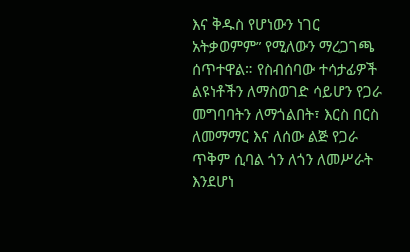እና ቅዱስ የሆነውን ነገር አትቃወምም” የሚለውን ማረጋገጫ ሰጥተዋል። የስብሰባው ተሳታፊዎች ልዩነቶችን ለማስወገድ ሳይሆን የጋራ መግባባትን ለማጎልበት፣ እርስ በርስ ለመማማር እና ለሰው ልጅ የጋራ ጥቅም ሲባል ጎን ለጎን ለመሥራት እንደሆነ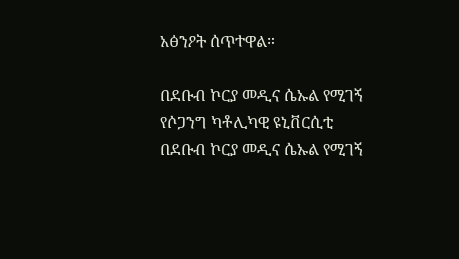አፅንዖት ሰጥተዋል።

በደቡብ ኮርያ መዲና ሴኡል የሚገኝ የሶጋንግ ካቶሊካዊ ዩኒቨርሲቲ
በደቡብ ኮርያ መዲና ሴኡል የሚገኝ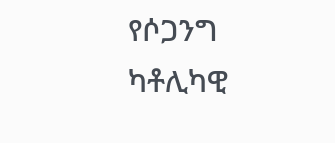የሶጋንግ ካቶሊካዊ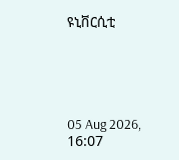ዩኒቨርሲቲ





05 Aug 2026, 16:07